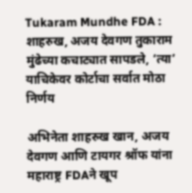Tukaram Mundhe FDA : शाहरुख, अजय देवगण तुकाराम मुंढेच्या कचाट्यात सापडले, ‘त्या’ याचिकेवर कोर्टाचा सर्वात मोठा निर्णय

अभिनेता शाहरुख खान, अजय देवगण आणि टायगर श्रॉफ यांना महाराष्ट्र FDAने खूप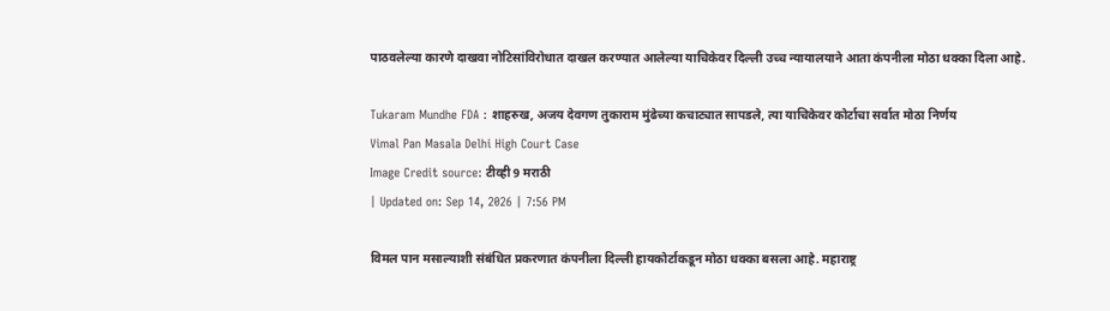पाठवलेल्या कारणे दाखवा नोटिसांविरोधात दाखल करण्यात आलेल्या याचिकेवर दिल्ली उच्च न्यायालयाने आता कंपनीला मोठा धक्का दिला आहे.

Tukaram Mundhe FDA : शाहरुख, अजय देवगण तुकाराम मुंढेच्या कचाट्यात सापडले, त्या याचिकेवर कोर्टाचा सर्वात मोठा निर्णय
Vimal Pan Masala Delhi High Court Case
Image Credit source: टीव्ही 9 मराठी
| Updated on: Sep 14, 2026 | 7:56 PM

विमल पान मसाल्याशी संबंधित प्रकरणात कंपनीला दिल्ली हायकोर्टाकडून मोठा धक्का बसला आहे. महाराष्ट्र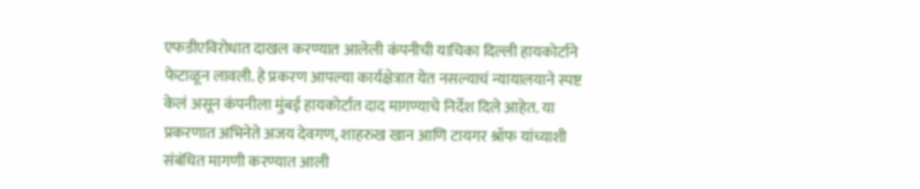एफडीएविरोधात दाखल करण्यात आलेली कंपनीची याचिका दिल्ली हायकोर्टाने फेटाळून लावली. हे प्रकरण आपल्या कार्यक्षेत्रात येत नसल्याचं न्यायालयाने स्पष्ट केलं असून कंपनीला मुंबई हायकोर्टात दाद मागण्याचे निर्देश दिले आहेत. या प्रकरणात अभिनेते अजय देवगण, शाहरुख खान आणि टायगर श्रॉफ यांच्याशी संबंधित मागणी करण्यात आली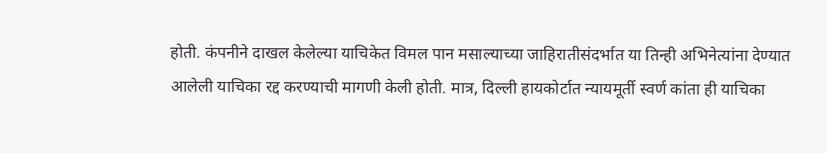होती. कंपनीने दाखल केलेल्या याचिकेत विमल पान मसाल्याच्या जाहिरातीसंदर्भात या तिन्ही अभिनेत्यांना देण्यात आलेली याचिका रद्द करण्याची मागणी केली होती. मात्र, दिल्ली हायकोर्टात न्यायमूर्ती स्वर्ण कांता ही याचिका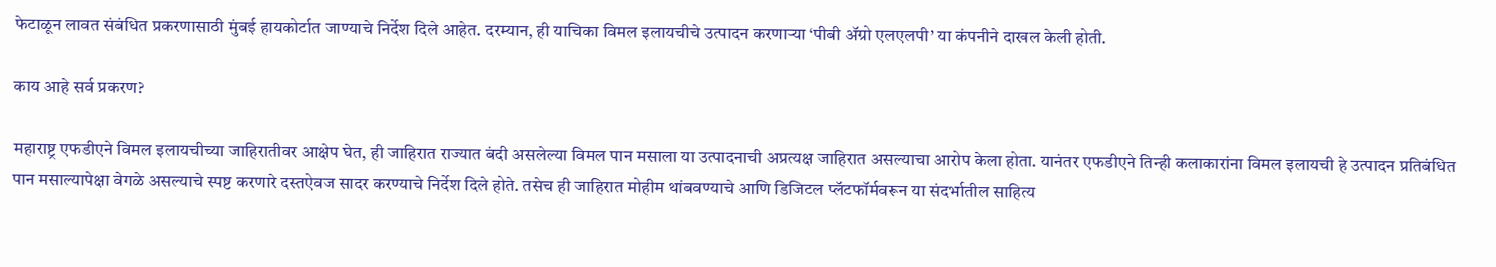फेटाळून लावत संबंधित प्रकरणासाठी मुंबई हायकोर्टात जाण्याचे निर्देश दिले आहेत. दरम्यान, ही याचिका विमल इलायचीचे उत्पादन करणाऱ्या ‘पीबी ॲग्रो एलएलपी’ या कंपनीने दाखल केली होती.

काय आहे सर्व प्रकरण?

महाराष्ट्र एफडीएने विमल इलायचीच्या जाहिरातीवर आक्षेप घेत, ही जाहिरात राज्यात बंदी असलेल्या विमल पान मसाला या उत्पादनाची अप्रत्यक्ष जाहिरात असल्याचा आरोप केला होता. यानंतर एफडीएने तिन्ही कलाकारांना विमल इलायची हे उत्पादन प्रतिबंधित पान मसाल्यापेक्षा वेगळे असल्याचे स्पष्ट करणारे दस्तऐवज सादर करण्याचे निर्देश दिले होते. तसेच ही जाहिरात मोहीम थांबवण्याचे आणि डिजिटल प्लॅटफॉर्मवरून या संदर्भातील साहित्य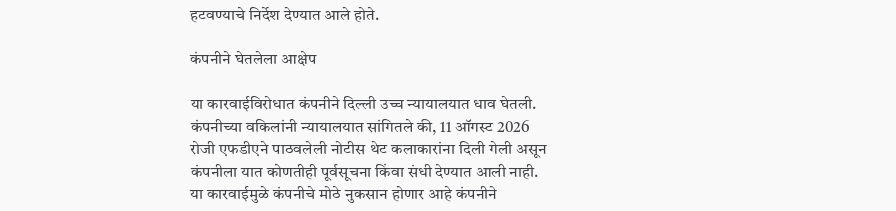हटवण्याचे निर्देश देण्यात आले होते.

कंपनीने घेतलेला आक्षेप

या कारवाईविरोधात कंपनीने दिल्ली उच्च न्यायालयात धाव घेतली. कंपनीच्या वकिलांनी न्यायालयात सांगितले की, 11 ऑगस्ट 2026 रोजी एफडीएने पाठवलेली नोटीस थेट कलाकारांना दिली गेली असून कंपनीला यात कोणतीही पूर्वसूचना किंवा संधी देण्यात आली नाही. या कारवाईमुळे कंपनीचे मोठे नुकसान होणार आहे कंपनीने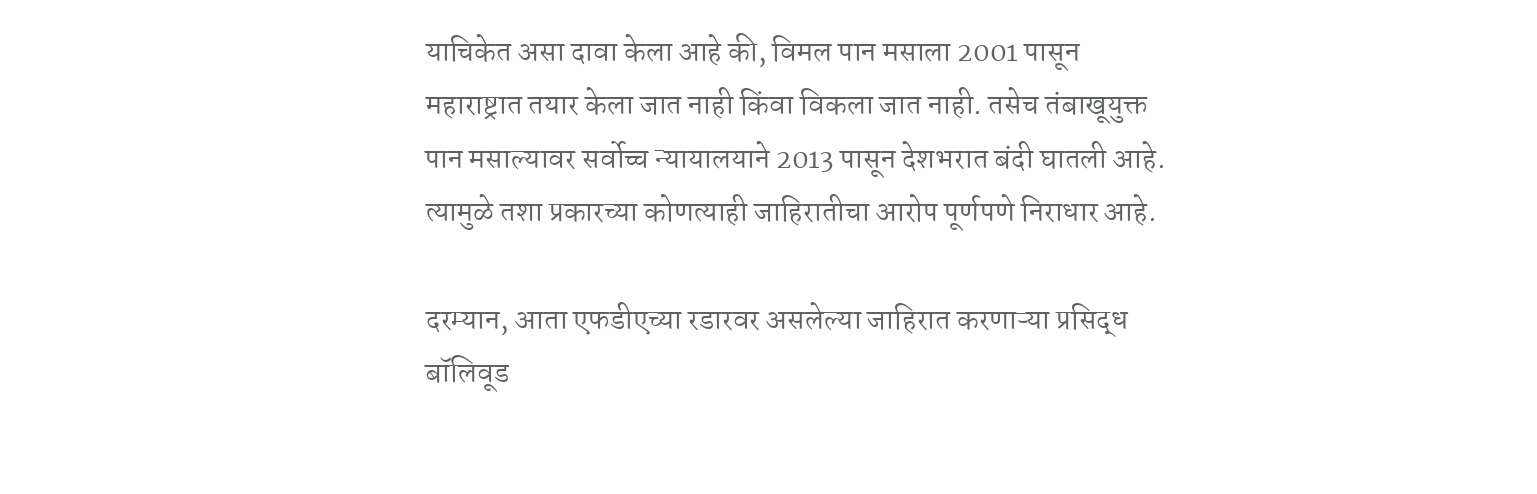याचिकेत असा दावा केला आहे की, विमल पान मसाला 2001 पासून महाराष्ट्रात तयार केला जात नाही किंवा विकला जात नाही. तसेच तंबाखूयुक्त पान मसाल्यावर सर्वोच्च न्यायालयाने 2013 पासून देशभरात बंदी घातली आहे. त्यामुळे तशा प्रकारच्या कोणत्याही जाहिरातीचा आरोप पूर्णपणे निराधार आहे.

दरम्यान, आता एफडीएच्या रडारवर असलेल्या जाहिरात करणाऱ्या प्रसिद्ध बॉलिवूड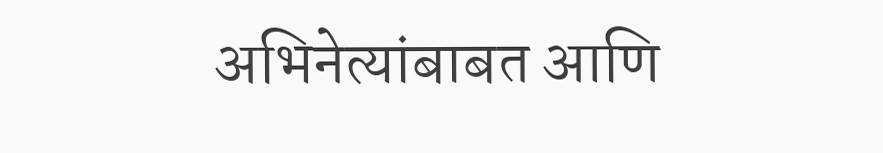अभिनेत्यांबाबत आणि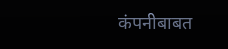कंपनीबाबत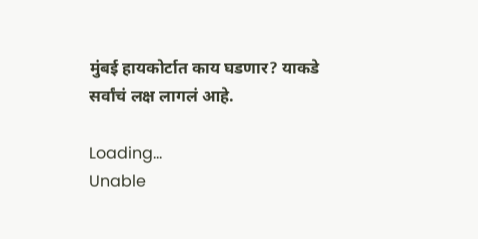मुंबई हायकोर्टात काय घडणार? याकडे सर्वांचं लक्ष लागलं आहे.

Loading...
Unable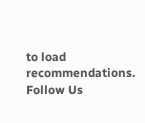to load recommendations.
Follow Us